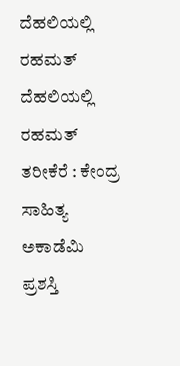ದೆಹಲಿಯಲ್ಲಿ ರಹಮತ್
ದೆಹಲಿಯಲ್ಲಿ ರಹಮತ್ ತರೀಕೆರೆ : ಕೇಂದ್ರ ಸಾಹಿತ್ಯ ಅಕಾಡೆಮಿ ಪ್ರಶಸ್ತಿ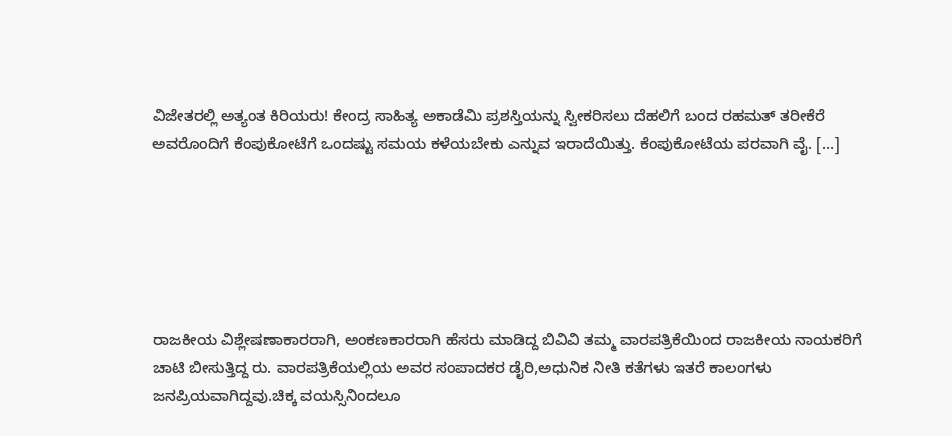ವಿಜೇತರಲ್ಲಿ ಅತ್ಯಂತ ಕಿರಿಯರು! ಕೇಂದ್ರ ಸಾಹಿತ್ಯ ಅಕಾಡೆಮಿ ಪ್ರಶಸ್ತಿಯನ್ನು ಸ್ವೀಕರಿಸಲು ದೆಹಲಿಗೆ ಬಂದ ರಹಮತ್ ತರೀಕೆರೆ ಅವರೊಂದಿಗೆ ಕೆಂಪುಕೋಟೆಗೆ ಒಂದಷ್ಟು ಸಮಯ ಕಳೆಯಬೇಕು ಎನ್ನುವ ಇರಾದೆಯಿತ್ತು. ಕೆಂಪುಕೋಟೆಯ ಪರವಾಗಿ ವೈ. […]






ರಾಜಕೀಯ ವಿಶ್ಲೇಷಣಾಕಾರರಾಗಿ, ಅಂಕಣಕಾರರಾಗಿ ಹೆಸರು ಮಾಡಿದ್ದ ಬಿವಿವಿ ತಮ್ಮ ವಾರಪತ್ರಿಕೆಯಿಂದ ರಾಜಕೀಯ ನಾಯಕರಿಗೆ ಚಾಟಿ ಬೀಸುತ್ತಿದ್ದ ರು. ವಾರಪತ್ರಿಕೆಯಲ್ಲಿಯ ಅವರ ಸಂಪಾದಕರ ಡೈರಿ,ಅಧುನಿಕ ನೀತಿ ಕತೆಗಳು ಇತರೆ ಕಾಲಂಗಳು ಜನಪ್ರಿಯವಾಗಿದ್ದವು.ಚಿಕ್ಕ ವಯಸ್ಸಿನಿಂದಲೂ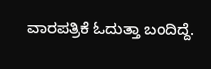ವಾರಪತ್ರಿಕೆ ಓದುತ್ತಾ ಬಂದಿದ್ದೆ.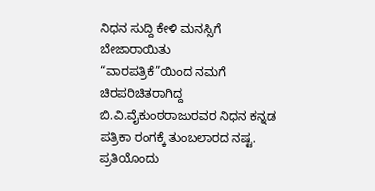ನಿಧನ ಸುದ್ದಿ ಕೇಳಿ ಮನಸ್ಸಿಗೆ ಬೇಜಾರಾಯಿತು
“ವಾರಪತ್ರಿಕೆ”ಯಿಂದ ನಮಗೆ ಚಿರಪರಿಚಿತರಾಗಿದ್ದ ಬಿ.ವಿ.ವೈಕುಂಠರಾಜುರವರ ನಿಧನ ಕನ್ನಡ ಪತ್ರಿಕಾ ರಂಗಕ್ಕೆ ತುಂಬಲಾರದ ನಷ್ಟ. ಪ್ರತಿಯೊಂದು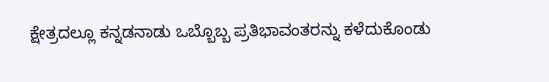ಕ್ಷೇತ್ರದಲ್ಲೂ ಕನ್ನಡನಾಡು ಒಬ್ಬೊಬ್ಬ ಪ್ರತಿಭಾವಂತರನ್ನು ಕಳೆದುಕೊಂಡು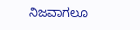ನಿಜವಾಗಲೂ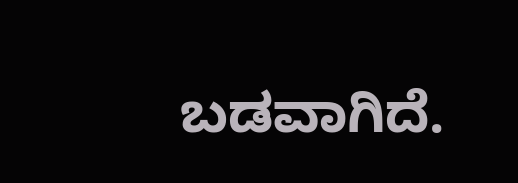ಬಡವಾಗಿದೆ.